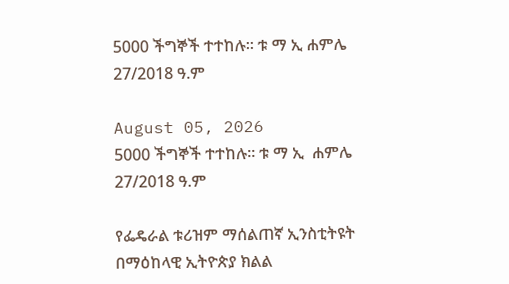5000 ችግኞች ተተከሉ። ቱ ማ ኢ ሐምሌ 27/2018 ዓ.ም

August 05, 2026
5000 ችግኞች ተተከሉ። ቱ ማ ኢ  ሐምሌ 27/2018 ዓ.ም

የፌዴራል ቱሪዝም ማሰልጠኛ ኢንስቲትዩት በማዕከላዊ ኢትዮጵያ ክልል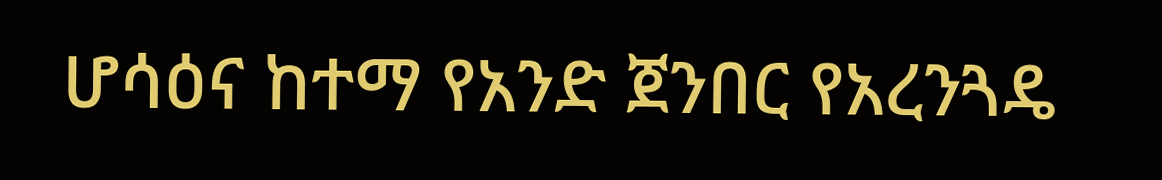ሆሳዕና ከተማ የአንድ ጀንበር የአረንጓዴ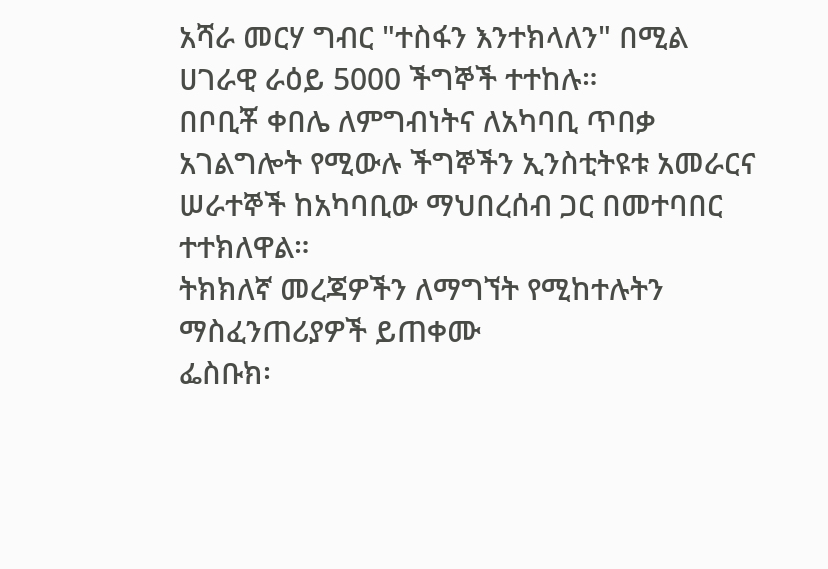አሻራ መርሃ ግብር "ተስፋን እንተክላለን" በሚል ሀገራዊ ራዕይ 5000 ችግኞች ተተከሉ።
በቦቢቾ ቀበሌ ለምግብነትና ለአካባቢ ጥበቃ አገልግሎት የሚውሉ ችግኞችን ኢንስቲትዩቱ አመራርና ሠራተኞች ከአካባቢው ማህበረሰብ ጋር በመተባበር ተተክለዋል።
ትክክለኛ መረጃዎችን ለማግኘት የሚከተሉትን ማስፈንጠሪያዎች ይጠቀሙ
ፌስቡክ፡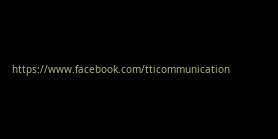https://www.facebook.com/tticommunication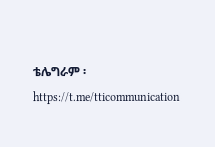ቴሌግራም ፡https://t.me/tticommunication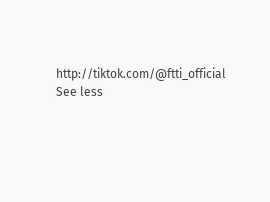http://tiktok.com/@ftti_official See less